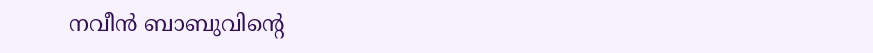നവീന്‍ ബാബുവിൻ്റെ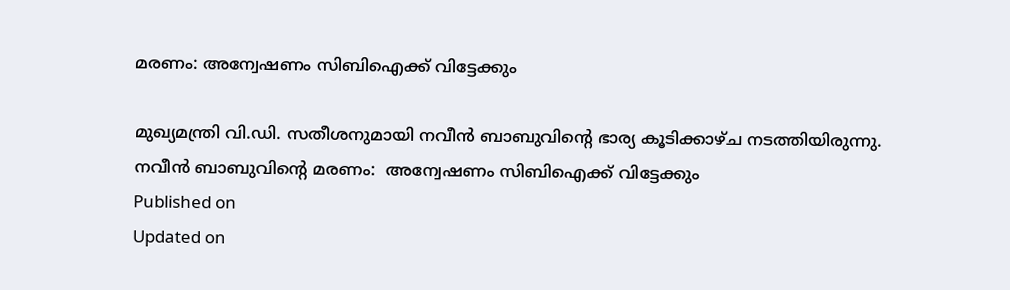മരണം: അന്വേഷണം സിബിഐക്ക് വിട്ടേക്കും

മുഖ്യമന്ത്രി വി.ഡി. സതീശനുമായി നവീന്‍ ബാബുവിന്‍റെ ഭാര്യ കൂടിക്കാഴ്ച നടത്തിയിരുന്നു.
നവീന്‍ ബാബുവിൻ്റെ മരണം:  അന്വേഷണം സിബിഐക്ക് വിട്ടേക്കും
Published on
Updated on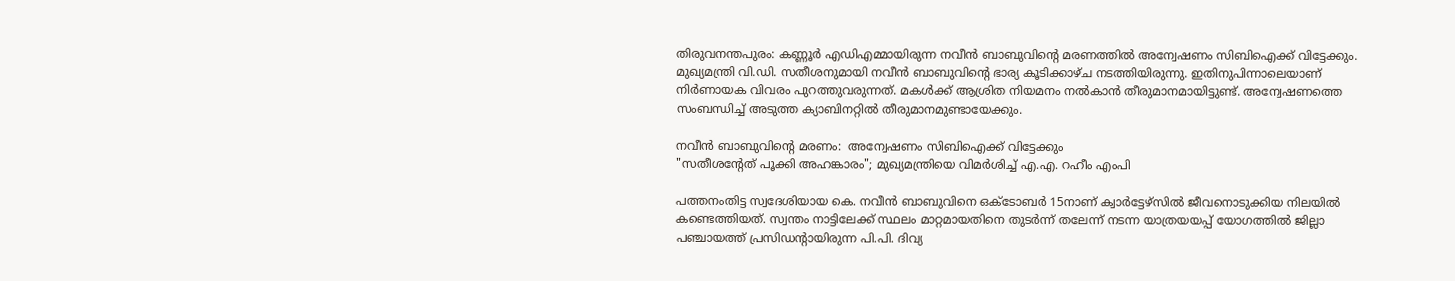തിരുവനന്തപുരം: കണ്ണൂർ എഡിഎമ്മായിരുന്ന നവീന്‍ ബാബുവിൻ്റെ മരണത്തിൽ അന്വേഷണം സിബിഐക്ക് വിട്ടേക്കും. മുഖ്യമന്ത്രി വി.ഡി. സതീശനുമായി നവീന്‍ ബാബുവിൻ്റെ ഭാര്യ കൂടിക്കാഴ്ച നടത്തിയിരുന്നു. ഇതിനുപിന്നാലെയാണ് നിർണായക വിവരം പുറത്തുവരുന്നത്. മകള്‍ക്ക് ആശ്രിത നിയമനം നല്‍കാൻ തീരുമാനമായിട്ടുണ്ട്. അന്വേഷണത്തെ സംബന്ധിച്ച് അടുത്ത ക്യാബിനറ്റില്‍ തീരുമാനമുണ്ടായേക്കും.

നവീന്‍ ബാബുവിൻ്റെ മരണം:  അന്വേഷണം സിബിഐക്ക് വിട്ടേക്കും
"സതീശൻ്റേത് പൂക്കി അഹങ്കാരം"; മുഖ്യമന്ത്രിയെ വിമർശിച്ച് എ.എ. റഹീം എംപി

പത്തനംതിട്ട സ്വദേശിയായ കെ. നവീൻ ബാബുവിനെ ഒക്ടോബർ 15നാണ് ക്വാർട്ടേഴ്സിൽ ജീവനൊടുക്കിയ നിലയിൽ കണ്ടെത്തിയത്. സ്വന്തം നാട്ടിലേക്ക് സ്ഥലം മാറ്റമായതിനെ തുടർന്ന് തലേന്ന് നടന്ന യാത്രയയപ്പ് യോഗത്തിൽ ജില്ലാ പഞ്ചായത്ത് പ്രസിഡൻ്റായിരുന്ന പി.പി. ദിവ്യ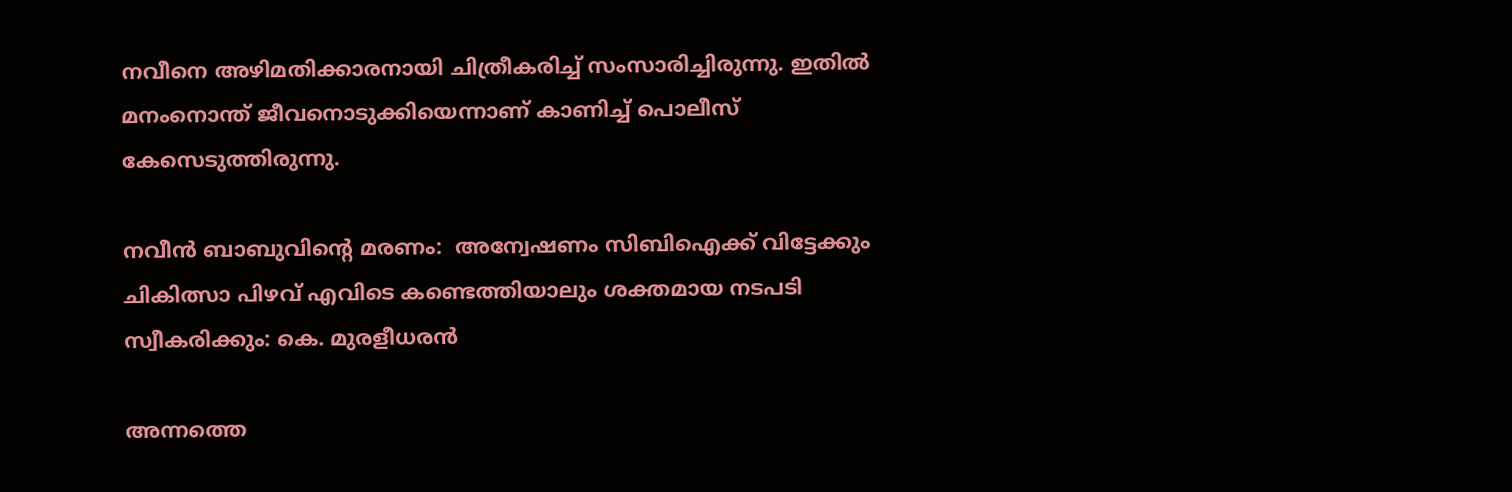നവീനെ അഴിമതിക്കാരനായി ചിത്രീകരിച്ച് സംസാരിച്ചിരുന്നു. ഇതിൽ മനംനൊന്ത് ജീവനൊടുക്കിയെന്നാണ് കാണിച്ച് പൊലീസ് കേസെടുത്തിരുന്നു.

നവീന്‍ ബാബുവിൻ്റെ മരണം:  അന്വേഷണം സിബിഐക്ക് വിട്ടേക്കും
ചികിത്സാ പിഴവ് എവിടെ കണ്ടെത്തിയാലും ശക്തമായ നടപടി സ്വീകരിക്കും: കെ. മുരളീധരൻ

അന്നത്തെ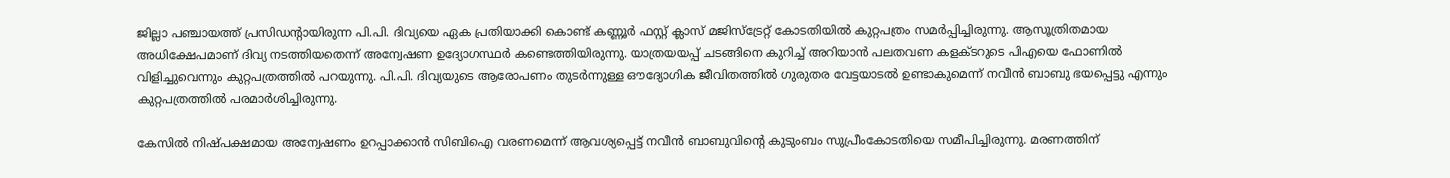ജില്ലാ പഞ്ചായത്ത് പ്രസിഡൻ്റായിരുന്ന പി.പി. ദിവ്യയെ ഏക പ്രതിയാക്കി കൊണ്ട് കണ്ണൂർ ഫസ്റ്റ് ക്ലാസ് മജിസ്‌ട്രേറ്റ് കോടതിയിൽ കുറ്റപത്രം സമർപ്പിച്ചിരുന്നു. ആസൂത്രിതമായ അധിക്ഷേപമാണ് ദിവ്യ നടത്തിയതെന്ന് അന്വേഷണ ഉദ്യോഗസ്ഥർ കണ്ടെത്തിയിരുന്നു. യാത്രയയപ്പ് ചടങ്ങിനെ കുറിച്ച് അറിയാൻ പലതവണ കളക്ടറുടെ പിഎയെ ഫോണിൽ വിളിച്ചുവെന്നും കുറ്റപത്രത്തിൽ പറയുന്നു. പി.പി. ദിവ്യയുടെ ആരോപണം തുടർന്നുള്ള ഔദ്യോഗിക ജീവിതത്തിൽ ഗുരുതര വേട്ടയാടൽ ഉണ്ടാകുമെന്ന് നവീൻ ബാബു ഭയപ്പെട്ടു എന്നും കുറ്റപത്രത്തിൽ പരമാർശിച്ചിരുന്നു.

കേസിൽ നിഷ്പക്ഷമായ അന്വേഷണം ഉറപ്പാക്കാൻ സിബിഐ വരണമെന്ന് ആവശ്യപ്പെട്ട് നവീൻ ബാബുവിൻ്റെ കുടുംബം സുപ്രീംകോടതിയെ സമീപിച്ചിരുന്നു. മരണത്തിന്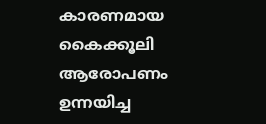കാരണമായ കൈക്കൂലി ആരോപണം ഉന്നയിച്ച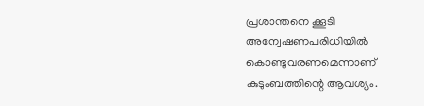പ്രശാന്തനെ ക്കൂടി അന്വേഷണപരിധിയിൽ കൊണ്ടുവരണമെന്നാണ് കുടുംബത്തിന്റെ ആവശ്യം.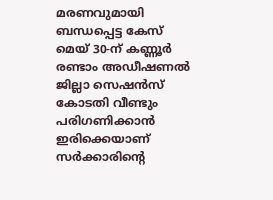മരണവുമായി ബന്ധപ്പെട്ട കേസ് മെയ് 30-ന് കണ്ണൂർ രണ്ടാം അഡീഷണൽ ജില്ലാ സെഷൻസ് കോടതി വീണ്ടും പരിഗണിക്കാൻ ഇരിക്കെയാണ് സർക്കാരിൻ്റെ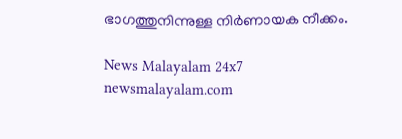ഭാഗത്തുനിന്നുള്ള നിർണായക നീക്കം.

News Malayalam 24x7
newsmalayalam.com